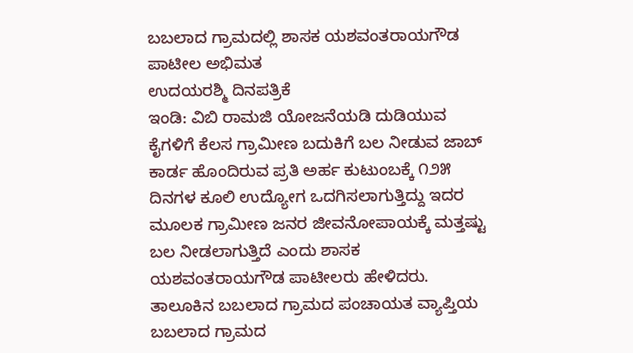ಬಬಲಾದ ಗ್ರಾಮದಲ್ಲಿ ಶಾಸಕ ಯಶವಂತರಾಯಗೌಡ ಪಾಟೀಲ ಅಭಿಮತ
ಉದಯರಶ್ಮಿ ದಿನಪತ್ರಿಕೆ
ಇಂಡಿ: ವಿಬಿ ರಾಮಜಿ ಯೋಜನೆಯಡಿ ದುಡಿಯುವ ಕೈಗಳಿಗೆ ಕೆಲಸ ಗ್ರಾಮೀಣ ಬದುಕಿಗೆ ಬಲ ನೀಡುವ ಜಾಬ್ ಕಾರ್ಡ ಹೊಂದಿರುವ ಪ್ರತಿ ಅರ್ಹ ಕುಟುಂಬಕ್ಕೆ ೧೨೫ ದಿನಗಳ ಕೂಲಿ ಉದ್ಯೋಗ ಒದಗಿಸಲಾಗುತ್ತಿದ್ದು ಇದರ ಮೂಲಕ ಗ್ರಾಮೀಣ ಜನರ ಜೀವನೋಪಾಯಕ್ಕೆ ಮತ್ತಷ್ಟು ಬಲ ನೀಡಲಾಗುತ್ತಿದೆ ಎಂದು ಶಾಸಕ ಯಶವಂತರಾಯಗೌಡ ಪಾಟೀಲರು ಹೇಳಿದರು.
ತಾಲೂಕಿನ ಬಬಲಾದ ಗ್ರಾಮದ ಪಂಚಾಯತ ವ್ಯಾಪ್ತಿಯ ಬಬಲಾದ ಗ್ರಾಮದ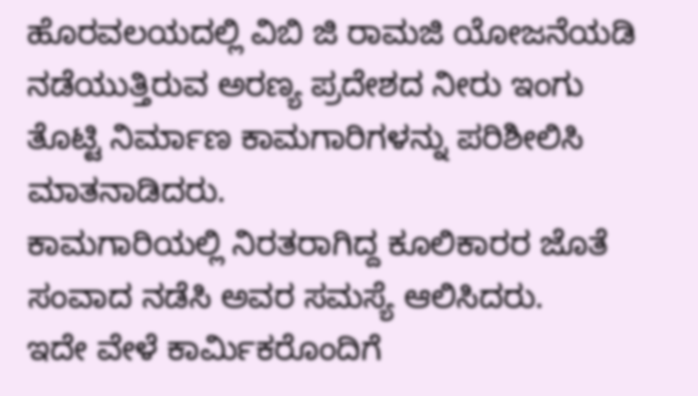ಹೊರವಲಯದಲ್ಲಿ ವಿಬಿ ಜಿ ರಾಮಜಿ ಯೋಜನೆಯಡಿ ನಡೆಯುತ್ತಿರುವ ಅರಣ್ಯ ಪ್ರದೇಶದ ನೀರು ಇಂಗು ತೊಟ್ಟಿ ನಿರ್ಮಾಣ ಕಾಮಗಾರಿಗಳನ್ನು ಪರಿಶೀಲಿಸಿ ಮಾತನಾಡಿದರು.
ಕಾಮಗಾರಿಯಲ್ಲಿ ನಿರತರಾಗಿದ್ದ ಕೂಲಿಕಾರರ ಜೊತೆ ಸಂವಾದ ನಡೆಸಿ ಅವರ ಸಮಸ್ಯೆ ಆಲಿಸಿದರು.
ಇದೇ ವೇಳೆ ಕಾರ್ಮಿಕರೊಂದಿಗೆ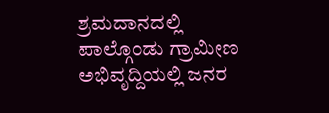ಶ್ರಮದಾನದಲ್ಲಿ ಪಾಲ್ಗೊಂಡು ಗ್ರಾಮೀಣ ಅಭಿವೃದ್ದಿಯಲ್ಲಿ ಜನರ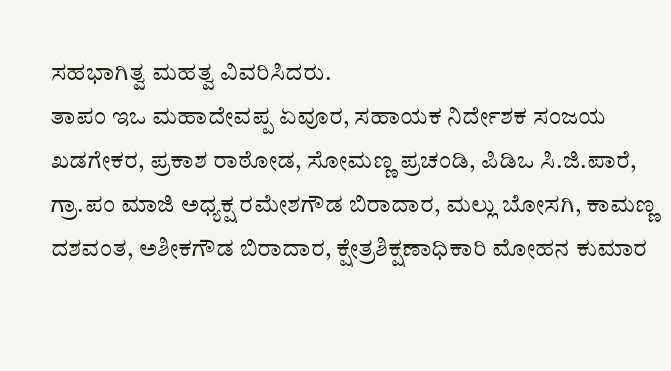ಸಹಭಾಗಿತ್ವ ಮಹತ್ವ ವಿವರಿಸಿದರು.
ತಾಪಂ ಇಒ ಮಹಾದೇವಪ್ಪ ಏವೂರ, ಸಹಾಯಕ ನಿರ್ದೇಶಕ ಸಂಜಯ ಖಡಗೇಕರ, ಪ್ರಕಾಶ ರಾಠೋಡ, ಸೋಮಣ್ಣ ಪ್ರಚಂಡಿ, ಪಿಡಿಒ ಸಿ.ಜಿ.ಪಾರೆ, ಗ್ರಾ.ಪಂ ಮಾಜಿ ಅಧ್ಯಕ್ಷ ರಮೇಶಗೌಡ ಬಿರಾದಾರ, ಮಲ್ಲು ಬೋಸಗಿ, ಕಾಮಣ್ಣ ದಶವಂತ, ಅಶೀಕಗೌಡ ಬಿರಾದಾರ, ಕ್ಷೇತ್ರಶಿಕ್ಷಣಾಧಿಕಾರಿ ಮೋಹನ ಕುಮಾರ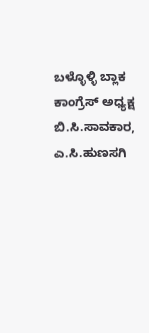ಬಳ್ಳೊಳ್ಳಿ ಬ್ಲಾಕ ಕಾಂಗ್ರೆಸ್ ಅಧ್ಯಕ್ಷ ಬಿ.ಸಿ.ಸಾವಕಾರ, ಎ.ಸಿ.ಹುಣಸಗಿ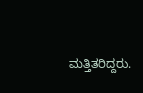ಮತ್ತಿತರಿದ್ದರು.